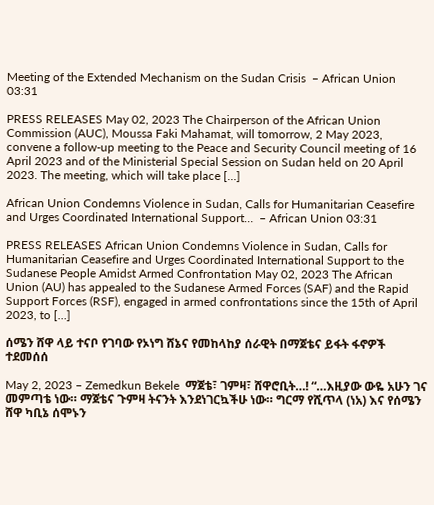Meeting of the Extended Mechanism on the Sudan Crisis  – African Union 03:31

PRESS RELEASES May 02, 2023 The Chairperson of the African Union Commission (AUC), Moussa Faki Mahamat, will tomorrow, 2 May 2023, convene a follow-up meeting to the Peace and Security Council meeting of 16 April 2023 and of the Ministerial Special Session on Sudan held on 20 April 2023. The meeting, which will take place […]

African Union Condemns Violence in Sudan, Calls for Humanitarian Ceasefire and Urges Coordinated International Support…  – African Union 03:31

PRESS RELEASES African Union Condemns Violence in Sudan, Calls for Humanitarian Ceasefire and Urges Coordinated International Support to the Sudanese People Amidst Armed Confrontation May 02, 2023 The African Union (AU) has appealed to the Sudanese Armed Forces (SAF) and the Rapid Support Forces (RSF), engaged in armed confrontations since the 15th of April 2023, to […]

ሰሜን ሸዋ ላይ ተናቦ የገባው የኦነግ ሸኔና የመከላከያ ሰራዊት በማጀቴና ይፋት ፋኖዎች ተደመሰሰ

May 2, 2023 – Zemedkun Bekele  ማጀቴ፣ ገምዛ፣ ሸዋሮቢት…! “…እዚያው ውዬ አሁን ገና መምጣቴ ነው። ማጀቴና ጉምዛ ትናንት እንደነገርኳችሁ ነው። ግርማ የሺጥላ (ነአ) እና የሰሜን ሸዋ ካቢኔ ሰሞኑን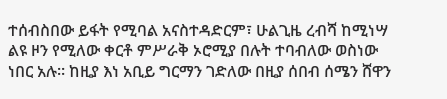ተሰብስበው ይፋት የሚባል አናስተዳድርም፣ ሁልጊዜ ረብሻ ከሚነሣ ልዩ ዞን የሚለው ቀርቶ ምሥራቅ ኦሮሚያ በሉት ተባብለው ወስነው ነበር አሉ። ከዚያ እነ አቢይ ግርማን ገድለው በዚያ ሰበብ ሰሜን ሸዋን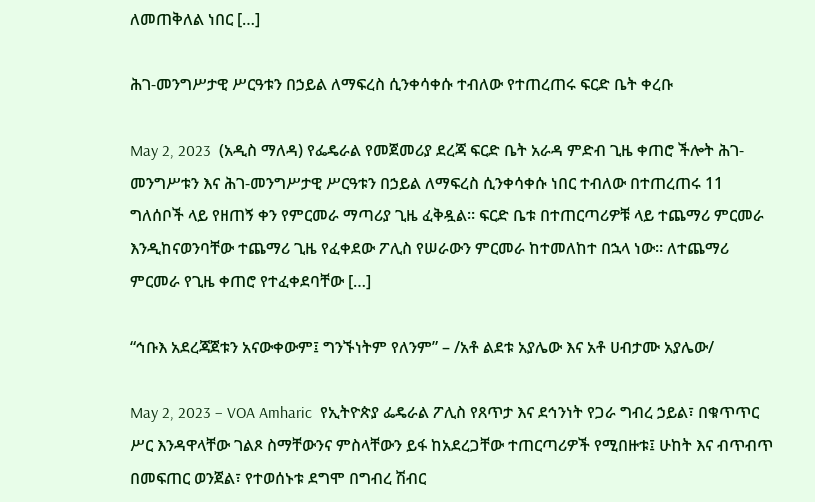ለመጠቅለል ነበር […]

ሕገ-መንግሥታዊ ሥርዓቱን በኃይል ለማፍረስ ሲንቀሳቀሱ ተብለው የተጠረጠሩ ፍርድ ቤት ቀረቡ

May 2, 2023  (አዲስ ማለዳ) የፌዴራል የመጀመሪያ ደረጃ ፍርድ ቤት አራዳ ምድብ ጊዜ ቀጠሮ ችሎት ሕገ-መንግሥቱን እና ሕገ-መንግሥታዊ ሥርዓቱን በኃይል ለማፍረስ ሲንቀሳቀሱ ነበር ተብለው በተጠረጠሩ 11 ግለሰቦች ላይ የዘጠኝ ቀን የምርመራ ማጣሪያ ጊዜ ፈቅዷል። ፍርድ ቤቱ በተጠርጣሪዎቹ ላይ ተጨማሪ ምርመራ እንዲከናወንባቸው ተጨማሪ ጊዜ የፈቀደው ፖሊስ የሠራውን ምርመራ ከተመለከተ በኋላ ነው። ለተጨማሪ ምርመራ የጊዜ ቀጠሮ የተፈቀደባቸው […]

“ኅቡእ አደረጃጀቱን አናውቀውም፤ ግንኙነትም የለንም” – /አቶ ልደቱ አያሌው እና አቶ ሀብታሙ አያሌው/

May 2, 2023 – VOA Amharic  የኢትዮጵያ ፌዴራል ፖሊስ የጸጥታ እና ደኅንነት የጋራ ግብረ ኃይል፣ በቁጥጥር ሥር እንዳዋላቸው ገልጾ ስማቸውንና ምስላቸውን ይፋ ከአደረጋቸው ተጠርጣሪዎች የሚበዙቱ፤ ሁከት እና ብጥብጥ በመፍጠር ወንጀል፣ የተወሰኑቱ ደግሞ በግብረ ሽብር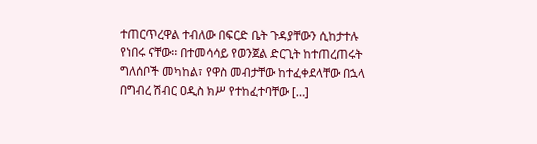ተጠርጥረዋል ተብለው በፍርድ ቤት ጉዳያቸውን ሲከታተሉ የነበሩ ናቸው፡፡ በተመሳሳይ የወንጀል ድርጊት ከተጠረጠሩት ግለሰቦች መካከል፣ የዋስ መብታቸው ከተፈቀደላቸው በኋላ በግብረ ሽብር ዐዲስ ክሥ የተከፈተባቸው […]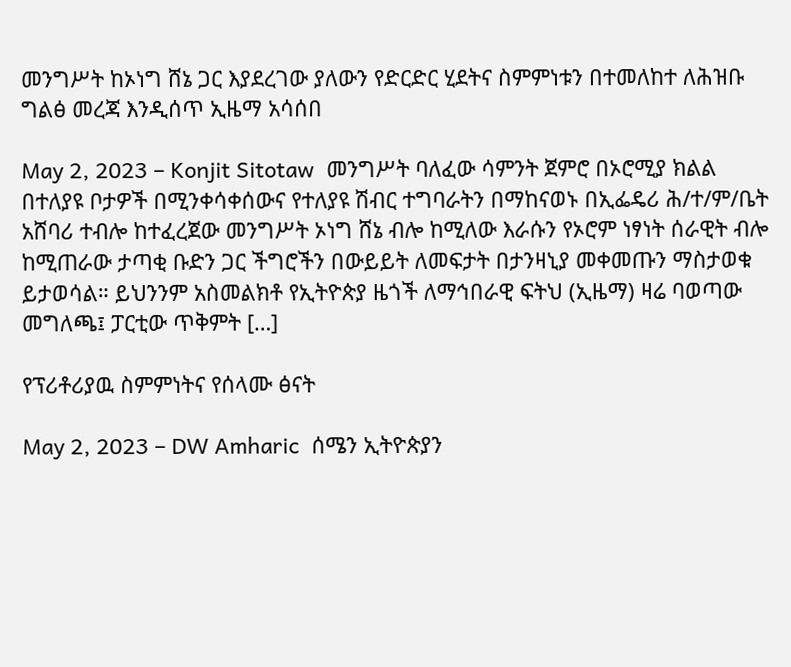መንግሥት ከኦነግ ሸኔ ጋር እያደረገው ያለውን የድርድር ሂደትና ስምምነቱን በተመለከተ ለሕዝቡ ግልፅ መረጃ እንዲሰጥ ኢዜማ አሳሰበ

May 2, 2023 – Konjit Sitotaw  መንግሥት ባለፈው ሳምንት ጀምሮ በኦሮሚያ ክልል በተለያዩ ቦታዎች በሚንቀሳቀሰውና የተለያዩ ሽብር ተግባራትን በማከናወኑ በኢፌዴሪ ሕ/ተ/ም/ቤት አሸባሪ ተብሎ ከተፈረጀው መንግሥት ኦነግ ሸኔ ብሎ ከሚለው እራሱን የኦሮም ነፃነት ሰራዊት ብሎ ከሚጠራው ታጣቂ ቡድን ጋር ችግሮችን በውይይት ለመፍታት በታንዛኒያ መቀመጡን ማስታወቁ ይታወሳል። ይህንንም አስመልክቶ የኢትዮጵያ ዜጎች ለማኅበራዊ ፍትህ (ኢዜማ) ዛሬ ባወጣው መግለጫ፤ ፓርቲው ጥቅምት […]

የፕሪቶሪያዉ ስምምነትና የሰላሙ ፅናት

May 2, 2023 – DW Amharic  ሰሜን ኢትዮጵያን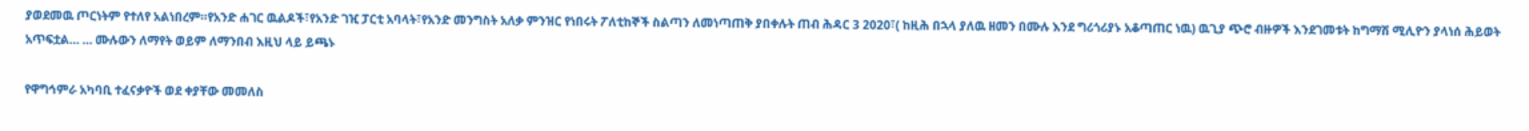ያወደመዉ ጦርነትም የተለየ አልነበረም።የአንድ ሐገር ዉልዶች፣የአንድ ገዢ ፓርቲ አባላት፣የአንድ መንግስት አለቃ ምንዝር የነበሩት ፖለቲከኞች ስልጣን ለመነጣጠቅ ያበቀሉት ጠብ ሕዳር 3 2020፣( ከዚሕ በኋላ ያለዉ ዘመን በሙሉ እንደ ግሪጎሪያኑ አቆጣጠር ነዉ) ዉጊያ ጭሮ ብዙዎች እንደገመቱት ከግማሽ ሚሊዮን ያላነሰ ሕይወት አጥፍቷል… … ሙሉውን ለማየት ወይም ለማንበብ እዚህ ላይ ይጫኑ

የዋግኅምራ አካባቢ ተፈናቃዮች ወደ ቀያቸው መመለስ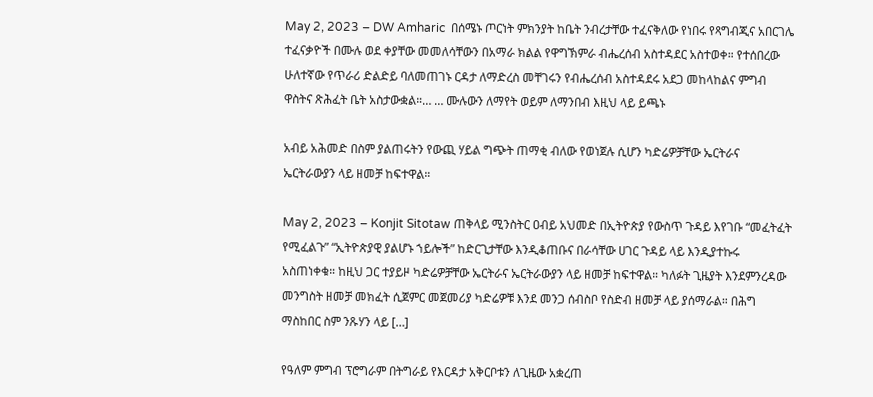May 2, 2023 – DW Amharic  በሰሜኑ ጦርነት ምክንያት ከቤት ንብረታቸው ተፈናቅለው የነበሩ የጻግብጂና አበርገሌ ተፈናቃዮች በሙሉ ወደ ቀያቸው መመለሳቸውን በአማራ ክልል የዋግኽምራ ብሔረሰብ አስተዳደር አስተወቀ። የተሰበረው ሁለተኛው የጥራሪ ድልድይ ባለመጠገኑ ርዳታ ለማድረስ መቸገሩን የብሔረሰብ አስተዳደሩ አደጋ መከላከልና ምግብ ዋስትና ጽሕፈት ቤት አስታውቋል።… … ሙሉውን ለማየት ወይም ለማንበብ እዚህ ላይ ይጫኑ

አብይ አሕመድ በስም ያልጠሩትን የውጪ ሃይል ግጭት ጠማቂ ብለው የወነጀሉ ሲሆን ካድሬዎቻቸው ኤርትራና ኤርትራውያን ላይ ዘመቻ ከፍተዋል።

May 2, 2023 – Konjit Sitotaw ጠቅላይ ሚንስትር ዐብይ አህመድ በኢትዮጵያ የውስጥ ጉዳይ እየገቡ “መፈትፈት የሚፈልጉ” “ኢትዮጵያዊ ያልሆኑ ኀይሎች” ከድርጊታቸው እንዲቆጠቡና በራሳቸው ሀገር ጉዳይ ላይ እንዲያተኩሩ አስጠነቀቁ። ከዚህ ጋር ተያይዞ ካድሬዎቻቸው ኤርትራና ኤርትራውያን ላይ ዘመቻ ከፍተዋል። ካለፉት ጊዜያት እንደምንረዳው መንግስት ዘመቻ መክፈት ሲጀምር መጀመሪያ ካድሬዎቹ እንደ መንጋ ሰብስቦ የስድብ ዘመቻ ላይ ያሰማራል። በሕግ ማስከበር ስም ንጹሃን ላይ […]

የዓለም ምግብ ፕሮግራም በትግራይ የእርዳታ አቅርቦቱን ለጊዜው አቋረጠ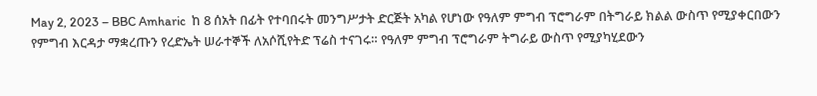May 2, 2023 – BBC Amharic  ከ 8 ሰአት በፊት የተባበሩት መንግሥታት ድርጅት አካል የሆነው የዓለም ምግብ ፕሮግራም በትግራይ ክልል ውስጥ የሚያቀርበውን የምግብ እርዳታ ማቋረጡን የረድኤት ሠራተኞች ለአሶሺየትድ ፕሬስ ተናገሩ። የዓለም ምግብ ፕሮግራም ትግራይ ውስጥ የሚያካሂደውን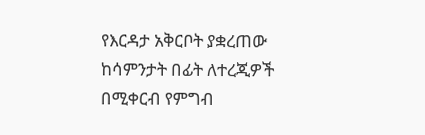የእርዳታ አቅርቦት ያቋረጠው ከሳምንታት በፊት ለተረጂዎች በሚቀርብ የምግብ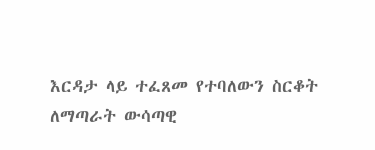እርዳታ ላይ ተፈጸመ የተባለውን ስርቆት ለማጣራት ውሳጣዊ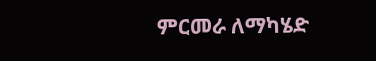ምርመራ ለማካሄድ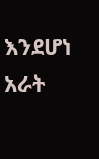እንደሆነ አራት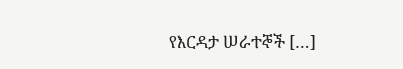የእርዳታ ሠራተኞች […]